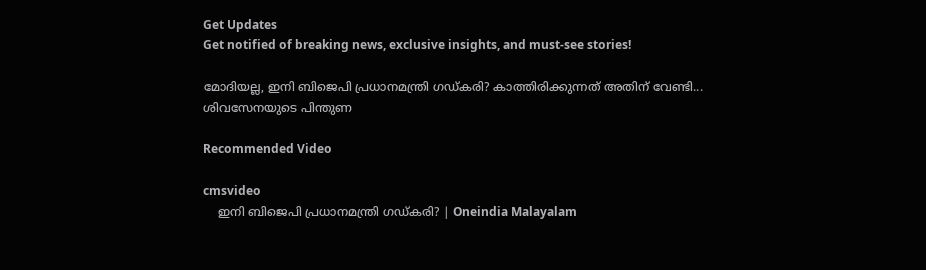Get Updates
Get notified of breaking news, exclusive insights, and must-see stories!

മോദിയല്ല, ഇനി ബിജെപി പ്രധാനമന്ത്രി ഗഡ്കരി? കാത്തിരിക്കുന്നത് അതിന് വേണ്ടി... ശിവസേനയുടെ പിന്തുണ

Recommended Video

cmsvideo
    ഇനി ബിജെപി പ്രധാനമന്ത്രി ഗഡ്കരി? | Oneindia Malayalam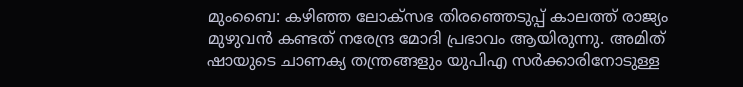മുംബൈ: കഴിഞ്ഞ ലോക്‌സഭ തിരഞ്ഞെടുപ്പ് കാലത്ത് രാജ്യം മുഴുവന്‍ കണ്ടത് നരേന്ദ്ര മോദി പ്രഭാവം ആയിരുന്നു. അമിത് ഷായുടെ ചാണക്യ തന്ത്രങ്ങളും യുപിഎ സര്‍ക്കാരിനോടുള്ള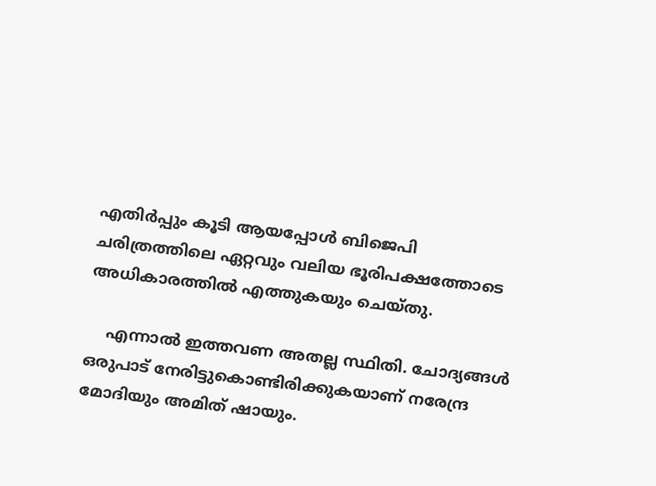എതിര്‍പ്പും കൂടി ആയപ്പോള്‍ ബിജെപി ചരിത്രത്തിലെ ഏറ്റവും വലിയ ഭൂരിപക്ഷത്തോടെ അധികാരത്തില്‍ എത്തുകയും ചെയ്തു.

    എന്നാല്‍ ഇത്തവണ അതല്ല സ്ഥിതി. ചോദ്യങ്ങള്‍ ഒരുപാട് നേരിട്ടുകൊണ്ടിരിക്കുകയാണ് നരേന്ദ്ര മോദിയും അമിത് ഷായും.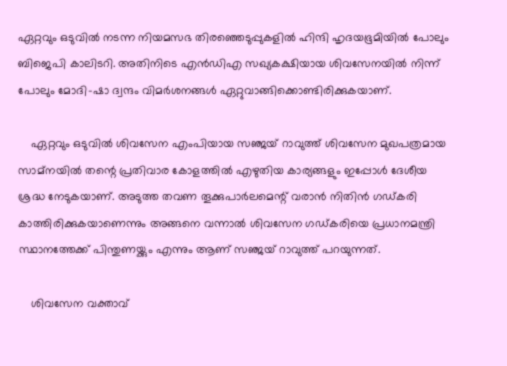ഏറ്റവും ഒടുവില്‍ നടന്ന നിയമസഭ തിരഞ്ഞെടുപ്പുകളില്‍ ഹിന്ദി ഹൃദയഭൂമിയില്‍ പോലും ബിജെപി കാലിടറി. അതിനിടെ എന്‍ഡിഎ സഖ്യകക്ഷിയായ ശിവസേനയില്‍ നിന്ന് പോലും മോദി-ഷാ ദ്വന്ദം വിമര്‍ശനങ്ങള്‍ ഏറ്റുവാങ്ങിക്കൊണ്ടിരിക്കുകയാണ്.

    ഏറ്റവും ഒടുവില്‍ ശിവസേന എംപിയായ സഞ്ജയ് റാവുത്ത് ശിവസേന മുഖപത്രമായ സാമ്‌നയില്‍ തന്റെ പ്രതിവാര കോളത്തില്‍ എഴുതിയ കാര്യങ്ങളും ഇപ്പോള്‍ ദേശീയ ശ്രദ്ധ നേടുകയാണ്. അടുത്ത തവണ തൂക്കുപാര്‍ലമെന്റ് വരാന്‍ നിതിന്‍ ഗഡ്കരി കാത്തിരിക്കുകയാണെന്നും അങ്ങനെ വന്നാല്‍ ശിവസേന ഗഡ്കരിയെ പ്രധാനമന്ത്രി സ്ഥാനത്തേക്ക് പിന്തുണയ്ക്കും എന്നും ആണ് സഞ്ജയ് റാവുത്ത് പറയുന്നത്.

    ശിവസേന വക്താവ്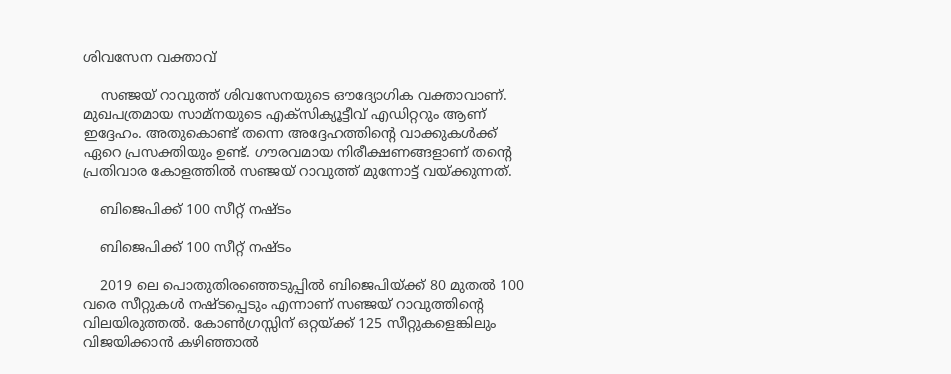ശിവസേന വക്താവ്

    സഞ്ജയ് റാവുത്ത് ശിവസേനയുടെ ഔദ്യോഗിക വക്താവാണ്. മുഖപത്രമായ സാമ്‌നയുടെ എക്‌സിക്യൂട്ടീവ് എഡിറ്ററും ആണ് ഇദ്ദേഹം. അതുകൊണ്ട് തന്നെ അദ്ദേഹത്തിന്റെ വാക്കുകള്‍ക്ക് ഏറെ പ്രസക്തിയും ഉണ്ട്. ഗൗരവമായ നിരീക്ഷണങ്ങളാണ് തന്റെ പ്രതിവാര കോളത്തില്‍ സഞ്ജയ് റാവുത്ത് മുന്നോട്ട് വയ്ക്കുന്നത്.

    ബിജെപിക്ക് 100 സീറ്റ് നഷ്ടം

    ബിജെപിക്ക് 100 സീറ്റ് നഷ്ടം

    2019 ലെ പൊതുതിരഞ്ഞെടുപ്പില്‍ ബിജെപിയ്ക്ക് 80 മുതല്‍ 100 വരെ സീറ്റുകള്‍ നഷ്ടപ്പെടും എന്നാണ് സഞ്ജയ് റാവുത്തിന്റെ വിലയിരുത്തല്‍. കോണ്‍ഗ്രസ്സിന് ഒറ്റയ്ക്ക് 125 സീറ്റുകളെങ്കിലും വിജയിക്കാന്‍ കഴിഞ്ഞാല്‍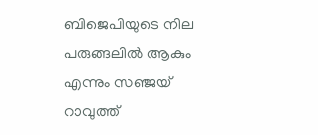ബിജെപിയുടെ നില പരുങ്ങലില്‍ ആകും എന്നും സഞ്ജയ് റാവുത്ത്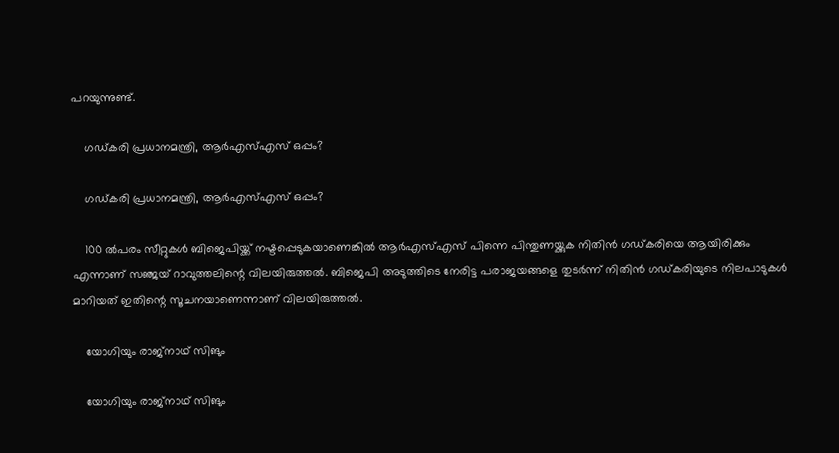പറയുന്നുണ്ട്.

    ഗഡ്കരി പ്രധാനമന്ത്രി, ആര്‍എസ്എസ് ഒപ്പം?

    ഗഡ്കരി പ്രധാനമന്ത്രി, ആര്‍എസ്എസ് ഒപ്പം?

    100 ല്‍പരം സീറ്റുകള്‍ ബിജെപിയ്ക്ക് നഷ്ടപ്പെടുകയാണെങ്കില്‍ ആര്‍എസ്എസ് പിന്നെ പിന്തുണയ്ക്കുക നിതിന്‍ ഗഡ്കരിയെ ആയിരിക്കും എന്നാണ് സഞ്ജയ് റാവുത്തലിന്റെ വിലയിരുത്തല്‍. ബിജെപി അടുത്തിടെ നേരിട്ട പരാജയങ്ങളെ തുടര്‍ന്ന് നിതിന്‍ ഗഡ്കരിയുടെ നിലപാടുകള്‍ മാറിയത് ഇതിന്റെ സൂചനയാണെന്നാണ് വിലയിരുത്തല്‍.

    യോഗിയും രാജ്‌നാഥ് സിങും

    യോഗിയും രാജ്‌നാഥ് സിങും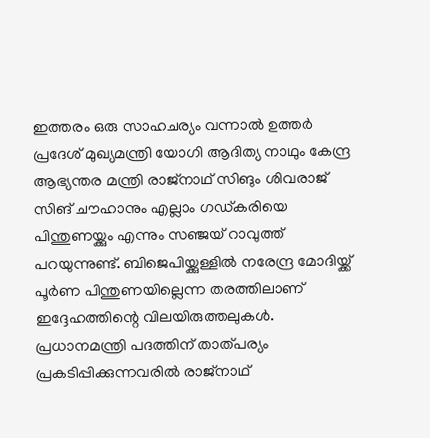ഇത്തരം ഒരു സാഹചര്യം വന്നാല്‍ ഉത്തര്‍ പ്രദേശ് മുഖ്യമന്ത്രി യോഗി ആദിത്യ നാഥും കേന്ദ്ര ആഭ്യന്തര മന്ത്രി രാജ്‌നാഥ് സിങും ശിവരാജ് സിങ് ചൗഹാനും എല്ലാം ഗഡ്കരിയെ പിന്തുണയ്ക്കും എന്നും സഞ്ജയ് റാവുത്ത് പറയുന്നുണ്ട്. ബിജെപിയ്ക്കുള്ളില്‍ നരേന്ദ്ര മോദിയ്ക്ക് പൂര്‍ണ പിന്തുണയില്ലെന്ന തരത്തിലാണ് ഇദ്ദേഹത്തിന്റെ വിലയിരുത്തലുകള്‍. പ്രധാനമന്ത്രി പദത്തിന് താത്പര്യം പ്രകടിപ്പിക്കുന്നവരില്‍ രാജ്‌നാഥ്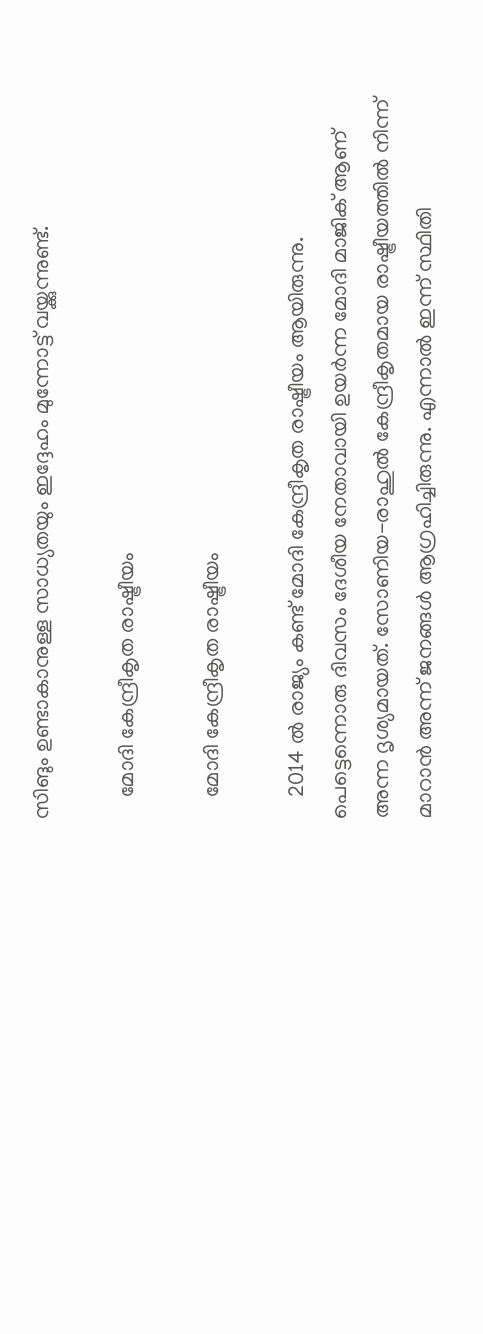സിങും ഉണ്ടാകാനുള്ള സാധ്യതയും ഇദ്ദേഹം മുന്നോട്ട് വയ്ക്കുന്നുണ്ട്.

    മോദി കേന്ദ്രീകൃത രാഷ്ട്രീയം

    മോദി കേന്ദ്രീകൃത രാഷ്ട്രീയം

    2014 ല്‍ രാജ്യം കണ്ട് മോദി കേന്ദ്രീകൃത രാഷ്ട്രീയം ആയിരുന്നു. പെട്ടെന്നൊരു ദിവസം ദേശീയ നേതാവായി ഉയര്‍ന്ന മോദി മാജിക് ആണ് അന്ന ദൃശ്യമായത്. സോണിയ-രാഹുല്‍ കേന്ദ്രീകൃതമായ രാഷ്ട്രീയത്തില്‍ നിന്ന് മാറാന്‍ അന്ന് ജനങ്ങള്‍ ആഗ്രഹിച്ചിരുന്നു. എന്നാല്‍ ഇന്ന് സ്ഥിതി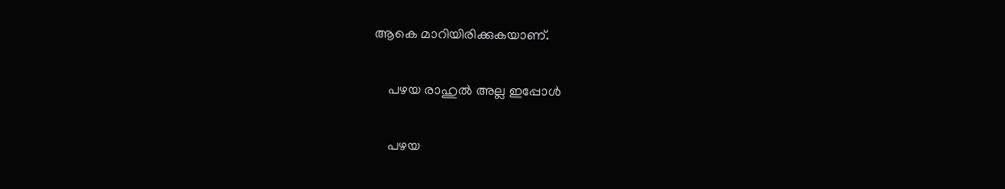ആകെ മാറിയിരിക്കുകയാണ്.

    പഴയ രാഹുല്‍ അല്ല ഇപ്പോള്‍

    പഴയ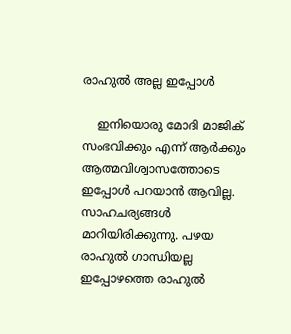രാഹുല്‍ അല്ല ഇപ്പോള്‍

    ഇനിയൊരു മോദി മാജിക് സംഭവിക്കും എന്ന് ആര്‍ക്കും ആത്മവിശ്വാസത്തോടെ ഇപ്പോള്‍ പറയാന്‍ ആവില്ല. സാഹചര്യങ്ങള്‍ മാറിയിരിക്കുന്നു. പഴയ രാഹുല്‍ ഗാന്ധിയല്ല ഇപ്പോഴത്തെ രാഹുല്‍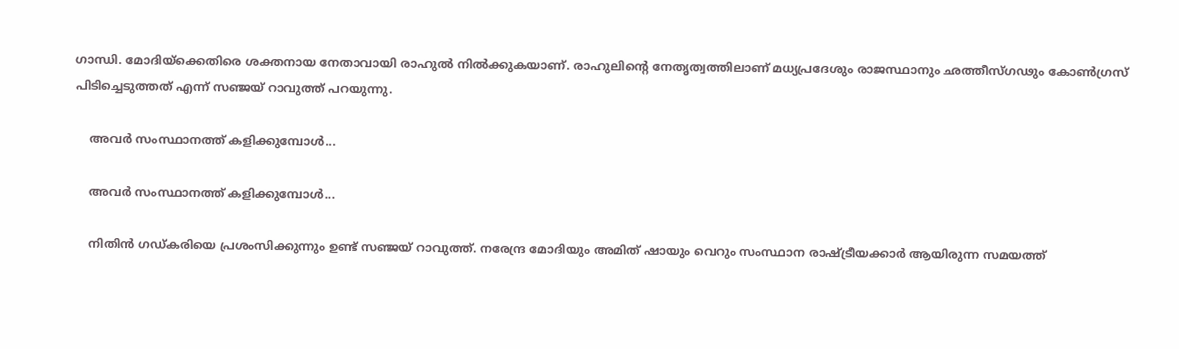ഗാന്ധി. മോദിയ്‌ക്കെതിരെ ശക്തനായ നേതാവായി രാഹുല്‍ നില്‍ക്കുകയാണ്. രാഹുലിന്റെ നേതൃത്വത്തിലാണ് മധ്യപ്രദേശും രാജസ്ഥാനും ഛത്തീസ്ഗഢും കോണ്‍ഗ്രസ് പിടിച്ചെടുത്തത് എന്ന് സഞ്ജയ് റാവുത്ത് പറയുന്നു.

    അവര്‍ സംസ്ഥാനത്ത് കളിക്കുമ്പോള്‍...

    അവര്‍ സംസ്ഥാനത്ത് കളിക്കുമ്പോള്‍...

    നിതിന്‍ ഗഡ്കരിയെ പ്രശംസിക്കുന്നും ഉണ്ട് സഞ്ജയ് റാവുത്ത്. നരേന്ദ്ര മോദിയും അമിത് ഷായും വെറും സംസ്ഥാന രാഷ്ട്രീയക്കാര്‍ ആയിരുന്ന സമയത്ത്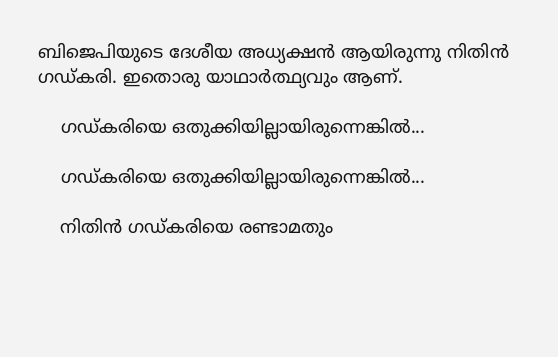ബിജെപിയുടെ ദേശീയ അധ്യക്ഷന്‍ ആയിരുന്നു നിതിന്‍ ഗഡ്കരി. ഇതൊരു യാഥാര്‍ത്ഥ്യവും ആണ്.

    ഗഡ്കരിയെ ഒതുക്കിയില്ലായിരുന്നെങ്കില്‍...

    ഗഡ്കരിയെ ഒതുക്കിയില്ലായിരുന്നെങ്കില്‍...

    നിതിന്‍ ഗഡ്കരിയെ രണ്ടാമതും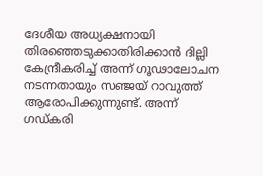ദേശീയ അധ്യക്ഷനായി തിരഞ്ഞെടുക്കാതിരിക്കാന്‍ ദില്ലി കേന്ദ്രീകരിച്ച് അന്ന് ഗൂഢാലോചന നടന്നതായും സഞ്ജയ് റാവുത്ത് ആരോപിക്കുന്നുണ്ട്. അന്ന് ഗഡ്കരി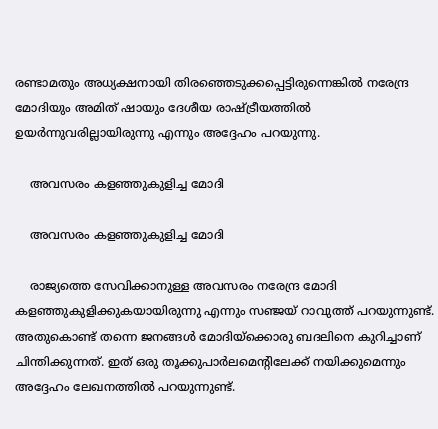രണ്ടാമതും അധ്യക്ഷനായി തിരഞ്ഞെടുക്കപ്പെട്ടിരുന്നെങ്കില്‍ നരേന്ദ്ര മോദിയും അമിത് ഷായും ദേശീയ രാഷ്ട്രീയത്തില്‍ ഉയര്‍ന്നുവരില്ലായിരുന്നു എന്നും അദ്ദേഹം പറയുന്നു.

    അവസരം കളഞ്ഞുകുളിച്ച മോദി

    അവസരം കളഞ്ഞുകുളിച്ച മോദി

    രാജ്യത്തെ സേവിക്കാനുള്ള അവസരം നരേന്ദ്ര മോദി കളഞ്ഞുകുളിക്കുകയായിരുന്നു എന്നും സഞ്ജയ് റാവുത്ത് പറയുന്നുണ്ട്. അതുകൊണ്ട് തന്നെ ജനങ്ങള്‍ മോദിയ്‌ക്കൊരു ബദലിനെ കുറിച്ചാണ് ചിന്തിക്കുന്നത്. ഇത് ഒരു തൂക്കുപാര്‍ലമെന്റിലേക്ക് നയിക്കുമെന്നും അദ്ദേഹം ലേഖനത്തില്‍ പറയുന്നുണ്ട്.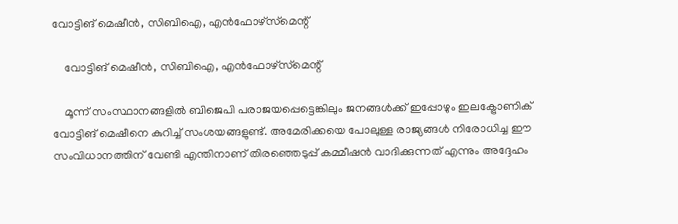വോട്ടിങ് മെഷീന്‍, സിബിഐ, എന്‍ഫോഴ്‌സ്‌മെന്റ്

    വോട്ടിങ് മെഷീന്‍, സിബിഐ, എന്‍ഫോഴ്‌സ്‌മെന്റ്

    മൂന്ന് സംസ്ഥാനങ്ങളില്‍ ബിജെപി പരാജയപ്പെട്ടെങ്കിലും ജനങ്ങള്‍ക്ക് ഇപ്പോഴും ഇലക്ട്രോണിക് വോട്ടിങ് മെഷീനെ കുറിച്ച് സംശയങ്ങളുണ്ട്. അമേരിക്കയെ പോലുള്ള രാജ്യങ്ങള്‍ നിരോധിച്ച ഈ സംവിധാനത്തിന് വേണ്ടി എന്തിനാണ് തിരഞ്ഞെടുപ്പ് കമ്മീഷന്‍ വാദിക്കുന്നത് എന്നും അദ്ദേഹം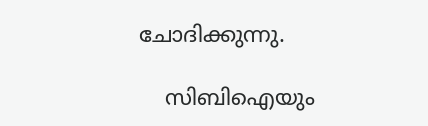ചോദിക്കുന്നു.

    സിബിഐയും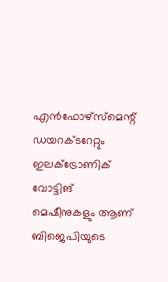എന്‍ഫോഴ്‌സ്‌മെന്റ് ഡയറക്ടറേറ്റും ഇലക്ട്രോണിക് വോട്ടിങ് മെഷീനുകളും ആണ് ബിജെപിയുടെ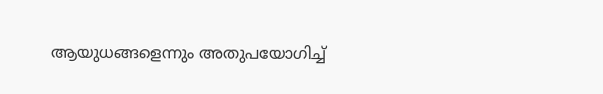ആയുധങ്ങളെന്നും അതുപയോഗിച്ച്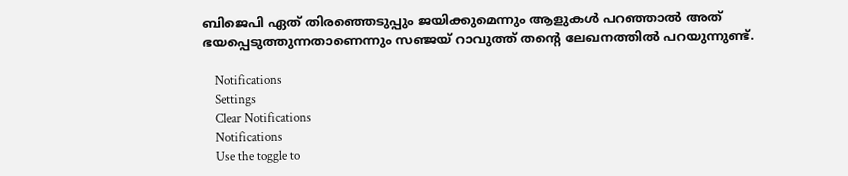ബിജെപി ഏത് തിരഞ്ഞെടുപ്പും ജയിക്കുമെന്നും ആളുകള്‍ പറഞ്ഞാല്‍ അത് ഭയപ്പെടുത്തുന്നതാണെന്നും സഞ്ജയ് റാവുത്ത് തന്റെ ലേഖനത്തില്‍ പറയുന്നുണ്ട്.

    Notifications
    Settings
    Clear Notifications
    Notifications
    Use the toggle to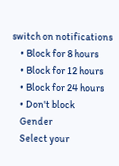switch on notifications
    • Block for 8 hours
    • Block for 12 hours
    • Block for 24 hours
    • Don't block
    Gender
    Select your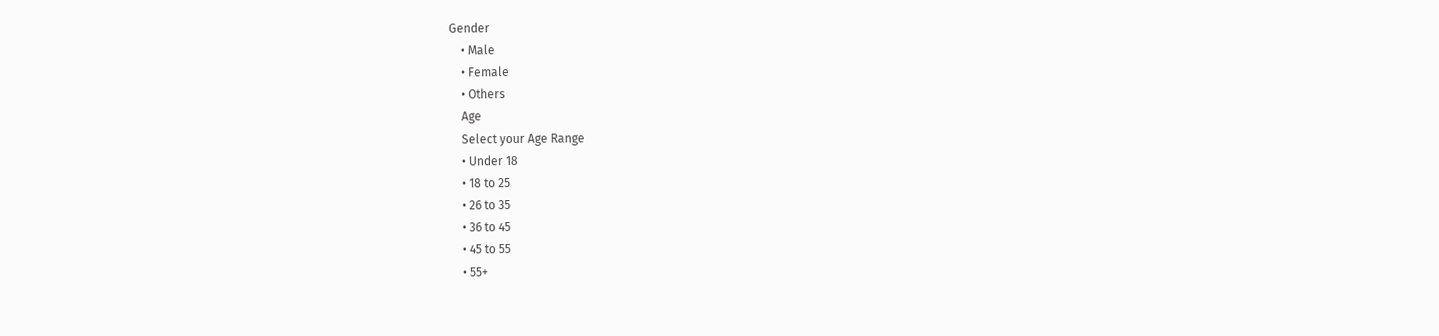Gender
    • Male
    • Female
    • Others
    Age
    Select your Age Range
    • Under 18
    • 18 to 25
    • 26 to 35
    • 36 to 45
    • 45 to 55
    • 55+